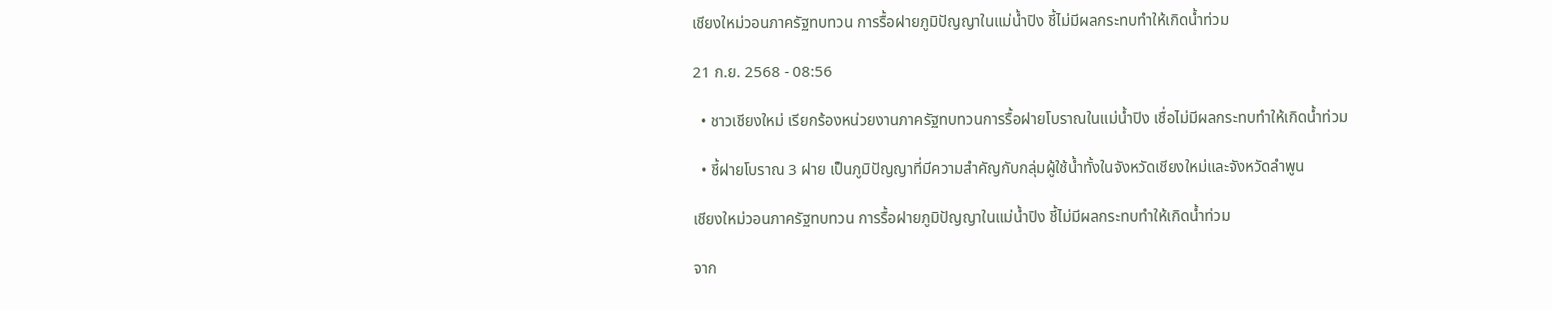เชียงใหม่วอนภาครัฐทบทวน การรื้อฝายภูมิปัญญาในแม่น้ำปิง ชี้ไม่มีผลกระทบทำให้เกิดน้ำท่วม

21 ก.ย. 2568 - 08:56

  • ชาวเชียงใหม่ เรียกร้องหน่วยงานภาครัฐทบทวนการรื้อฝายโบราณในแม่น้ำปิง เชื่อไม่มีผลกระทบทำให้เกิดน้ำท่วม

  • ชี้ฝายโบราณ 3 ฝาย เป็นภูมิปัญญาที่มีความสำคัญกับกลุ่มผู้ใช้น้ำทั้งในจังหวัดเชียงใหม่และจังหวัดลำพูน

เชียงใหม่วอนภาครัฐทบทวน การรื้อฝายภูมิปัญญาในแม่น้ำปิง ชี้ไม่มีผลกระทบทำให้เกิดน้ำท่วม

จาก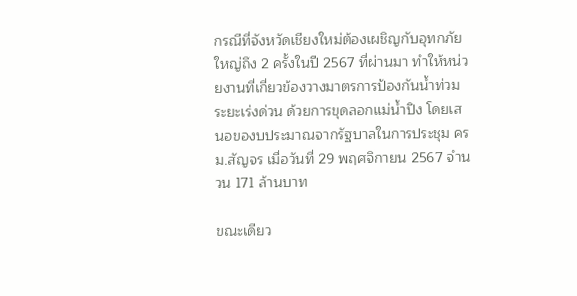กรณีที่จังหวัดเชียงใหม่ต้องเผชิญกับอุทกภัยใหญ่ถึง 2 ครั้งในปี 2567 ที่ผ่านมา ทำให้หน่วยงานที่เกี่ยวข้องวางมาตรการป้องกันน้ำท่วมระยะเร่งด่วน ด้วยการขุดลอกแม่น้ำปิง โดยเสนอของบประมาณจากรัฐบาลในการประชุม ครม.สัญจร เมื่อวันที่ 29 พฤศจิกายน 2567 จำนวน 171 ล้านบาท

ขณะเดียว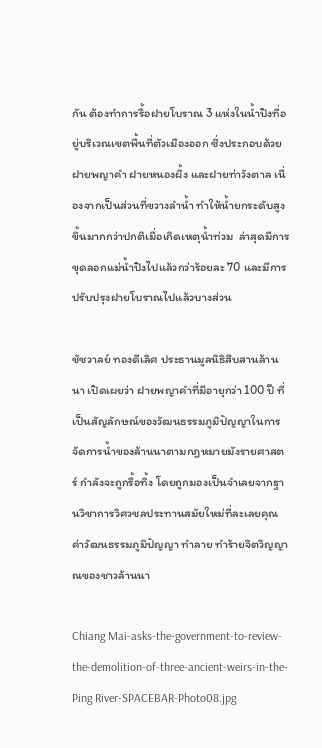กัน ต้องทำการรื้อฝายโบราณ 3 แห่งในน้ำปิงที่อยู่บริเวณเขตพื้นที่ตัวเมืองออก ซึ่งประกอบด้วย ฝายพญาคำ ฝายหนองผึ้ง และฝายท่าวังตาล เนื่องจากเป็นส่วนที่ขวางลำน้ำ ทำให้น้ำยกระดับสูงขึ้นมากกว่าปกติเมื่อเกิดเหตุน้ำท่วม  ล่าสุดมีการขุดลอกแม่น้ำปิงไปแล้วกว่าร้อยละ 70 และมีการ ปรับปรุงฝายโบราณไปแล้วบางส่วน

ชัชวาลย์ ทองดีเลิศ ประธานมูลนิธิสืบสานล้านนา เปิดเผยว่า ฝายพญาคำที่มีอายุกว่า 100 ปี ที่เป็นสัญลักษณ์ของวัฒนธรรมภูมิปัญญาในการจัดการน้ำของล้านนาตามกฎหมายมังรายศาสตร์ กำลังจะถูกรื้อทิ้ง โดยถูกมองเป็นจำเลยจากฐานวิชาการวิศวชลประทานสมัยใหม่ที่ละเลยคุณค่าวัฒนธรรมภูมิปัญญา ทำลาย ทำร้ายจิตวิญญาณของชาวล้านนา

Chiang Mai-asks-the-government-to-review-the-demolition-of-three-ancient-weirs-in-the-Ping River-SPACEBAR-Photo08.jpg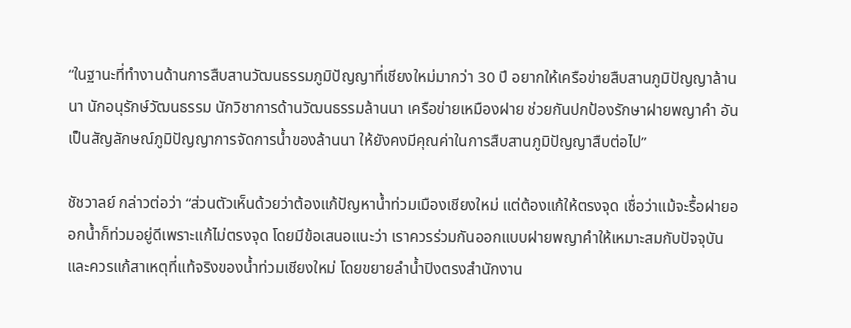“ในฐานะที่ทำงานด้านการสืบสานวัฒนธรรมภูมิปัญญาที่เชียงใหม่มากว่า 30 ปี อยากให้เครือข่ายสืบสานภูมิปัญญาล้านนา นักอนุรักษ์วัฒนธรรม นักวิชาการด้านวัฒนธรรมล้านนา เครือข่ายเหมืองฝาย ช่วยกันปกป้องรักษาฝายพญาคำ อันเป็นสัญลักษณ์ภูมิปัญญาการจัดการน้ำของล้านนา ให้ยังคงมีคุณค่าในการสืบสานภูมิปัญญาสืบต่อไป”

ชัชวาลย์ กล่าวต่อว่า “ส่วนตัวเห็นด้วยว่าต้องแก้ปัญหาน้ำท่วมเมืองเชียงใหม่ แต่ต้องแก้ให้ตรงจุด เชื่อว่าแม้จะรื้อฝายออกน้ำก็ท่วมอยู่ดีเพราะแก้ไม่ตรงจุด โดยมีข้อเสนอแนะว่า เราควรร่วมกันออกแบบฝายพญาคำให้เหมาะสมกับปัจจุบัน และควรแก้สาเหตุที่แท้จริงของน้ำท่วมเชียงใหม่ โดยขยายลำน้ำปิงตรงสำนักงาน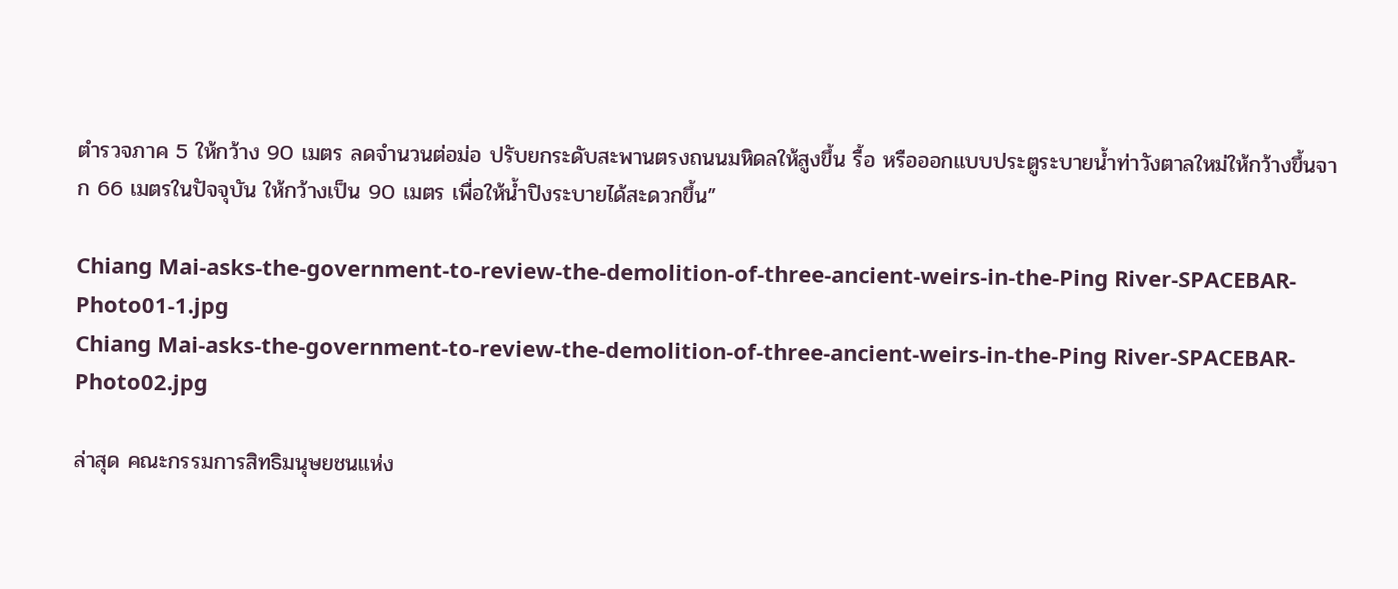ตำรวจภาค 5 ให้กว้าง 90 เมตร ลดจำนวนต่อม่อ ปรับยกระดับสะพานตรงถนนมหิดลให้สูงขึ้น รื้อ หรือออกแบบประตูระบายน้ำท่าวังตาลใหม่ให้กว้างขึ้นจาก 66 เมตรในปัจจุบัน ให้กว้างเป็น 90 เมตร เพื่อให้น้ำปิงระบายได้สะดวกขึ้น”

Chiang Mai-asks-the-government-to-review-the-demolition-of-three-ancient-weirs-in-the-Ping River-SPACEBAR-Photo01-1.jpg
Chiang Mai-asks-the-government-to-review-the-demolition-of-three-ancient-weirs-in-the-Ping River-SPACEBAR-Photo02.jpg

ล่าสุด คณะกรรมการสิทธิมนุษยชนแห่ง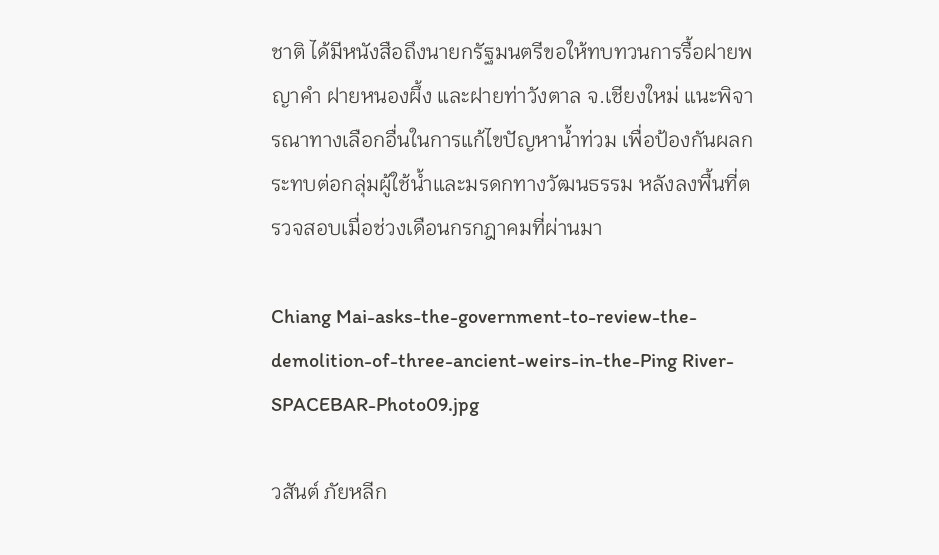ชาติ ได้มีหนังสือถึงนายกรัฐมนตรีขอให้ทบทวนการรื้อฝายพญาคำ ฝายหนองผึ้ง และฝายท่าวังตาล จ.เชียงใหม่ แนะพิจารณาทางเลือกอื่นในการแก้ไขปัญหาน้ำท่วม เพื่อป้องกันผลกระทบต่อกลุ่มผู้ใช้น้ำและมรดกทางวัฒนธรรม หลังลงพื้นที่ตรวจสอบเมื่อช่วงเดือนกรกฎาคมที่ผ่านมา

Chiang Mai-asks-the-government-to-review-the-demolition-of-three-ancient-weirs-in-the-Ping River-SPACEBAR-Photo09.jpg

วสันต์ ภัยหลีก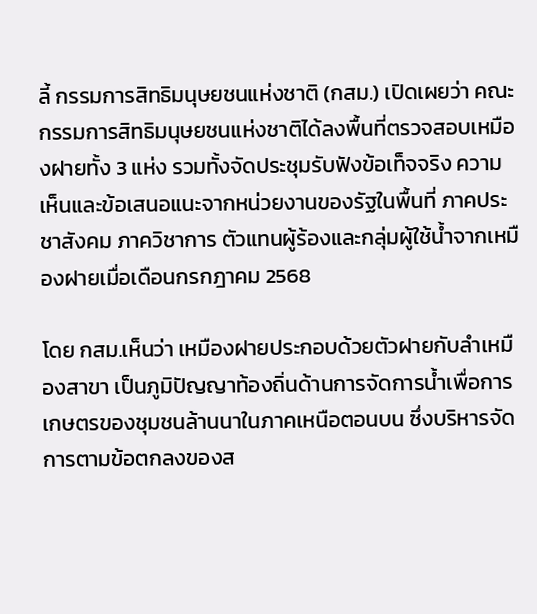ลี้ กรรมการสิทธิมนุษยชนแห่งชาติ (กสม.) เปิดเผยว่า คณะกรรมการสิทธิมนุษยชนแห่งชาติได้ลงพื้นที่ตรวจสอบเหมืองฝายทั้ง 3 แห่ง รวมทั้งจัดประชุมรับฟังข้อเท็จจริง ความเห็นและข้อเสนอแนะจากหน่วยงานของรัฐในพื้นที่ ภาคประชาสังคม ภาควิชาการ ตัวแทนผู้ร้องและกลุ่มผู้ใช้น้ำจากเหมืองฝายเมื่อเดือนกรกฎาคม 2568

โดย กสม.เห็นว่า เหมืองฝายประกอบด้วยตัวฝายกับลำเหมืองสาขา เป็นภูมิปัญญาท้องถิ่นด้านการจัดการน้ำเพื่อการเกษตรของชุมชนล้านนาในภาคเหนือตอนบน ซึ่งบริหารจัดการตามข้อตกลงของส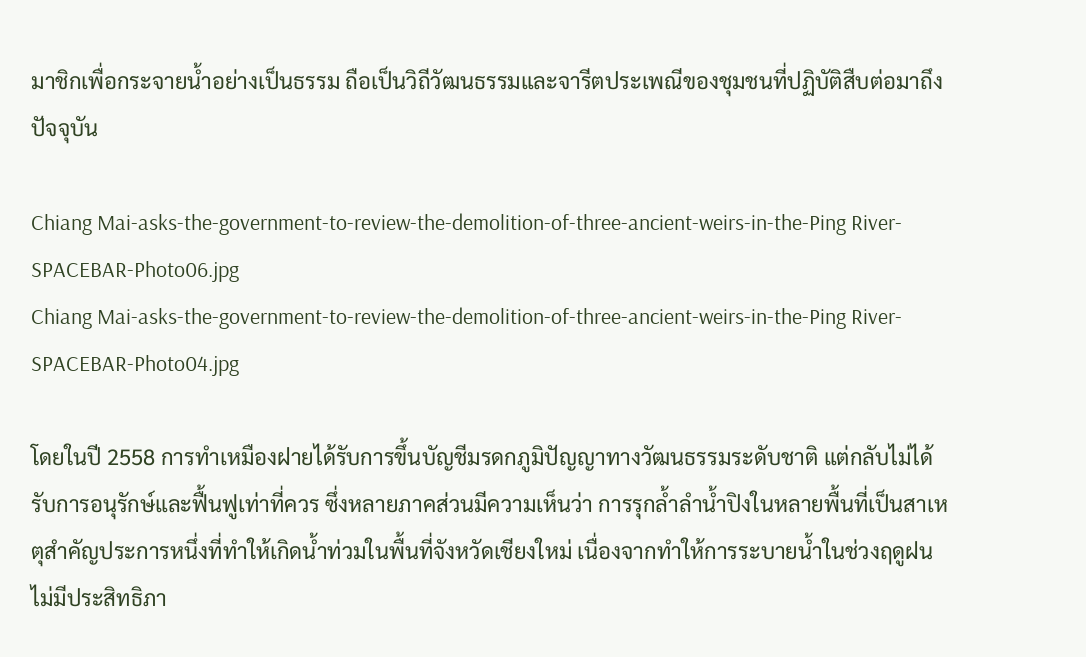มาชิกเพื่อกระจายน้ำอย่างเป็นธรรม ถือเป็นวิถีวัฒนธรรมและจารีตประเพณีของชุมชนที่ปฏิบัติสืบต่อมาถึงปัจจุบัน

Chiang Mai-asks-the-government-to-review-the-demolition-of-three-ancient-weirs-in-the-Ping River-SPACEBAR-Photo06.jpg
Chiang Mai-asks-the-government-to-review-the-demolition-of-three-ancient-weirs-in-the-Ping River-SPACEBAR-Photo04.jpg

โดยในปี 2558 การทำเหมืองฝายได้รับการขึ้นบัญชีมรดกภูมิปัญญาทางวัฒนธรรมระดับชาติ แต่กลับไม่ได้รับการอนุรักษ์และฟื้นฟูเท่าที่ควร ซึ่งหลายภาคส่วนมีความเห็นว่า การรุกล้ำลำน้ำปิงในหลายพื้นที่เป็นสาเหตุสำคัญประการหนึ่งที่ทำให้เกิดน้ำท่วมในพื้นที่จังหวัดเชียงใหม่ เนื่องจากทำให้การระบายน้ำในช่วงฤดูฝนไม่มีประสิทธิภา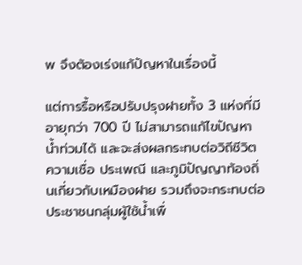พ จึงต้องเร่งแก้ปัญหาในเรื่องนี้

แต่การรื้อหรือปรับปรุงฝายทั้ง 3 แห่งที่มีอายุกว่า 700 ปี ไม่สามารถแก้ไขปัญหาน้ำท่วมได้ และจะส่งผลกระทบต่อวิถีชีวิต ความเชื่อ ประเพณี และภูมิปัญญาท้องถิ่นเกี่ยวกับเหมืองฝาย รวมถึงจะกระทบต่อประชาชนกลุ่มผู้ใช้น้ำเพื่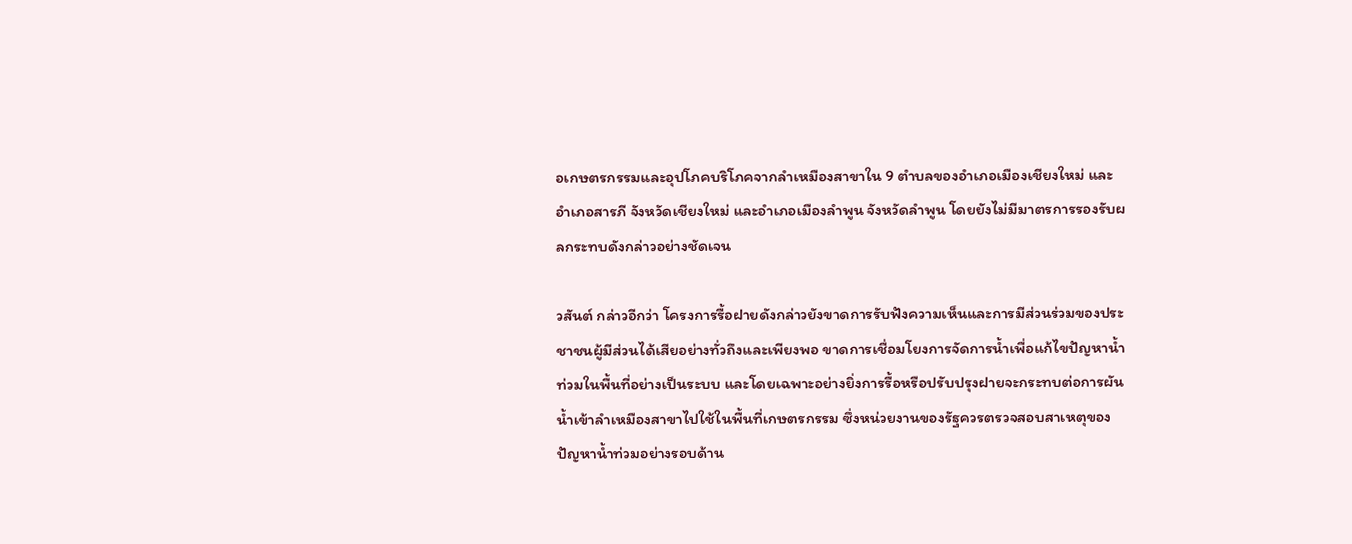อเกษตรกรรมและอุปโภคบริโภคจากลำเหมืองสาขาใน 9 ตำบลของอำเภอเมืองเชียงใหม่ และอำเภอสารภี จังหวัดเชียงใหม่ และอำเภอเมืองลำพูน จังหวัดลำพูน โดยยังไม่มีมาตรการรองรับผลกระทบดังกล่าวอย่างชัดเจน

วสันต์ กล่าวอีกว่า โครงการรื้อฝายดังกล่าวยังขาดการรับฟังความเห็นและการมีส่วนร่วมของประชาชนผู้มีส่วนได้เสียอย่างทั่วถึงและเพียงพอ ขาดการเชื่อมโยงการจัดการน้ำเพื่อแก้ไขปัญหาน้ำท่วมในพื้นที่อย่างเป็นระบบ และโดยเฉพาะอย่างยิ่งการรื้อหรือปรับปรุงฝายจะกระทบต่อการผันน้ำเข้าลำเหมืองสาขาไปใช้ในพื้นที่เกษตรกรรม ซึ่งหน่วยงานของรัฐควรตรวจสอบสาเหตุของปัญหาน้ำท่วมอย่างรอบด้าน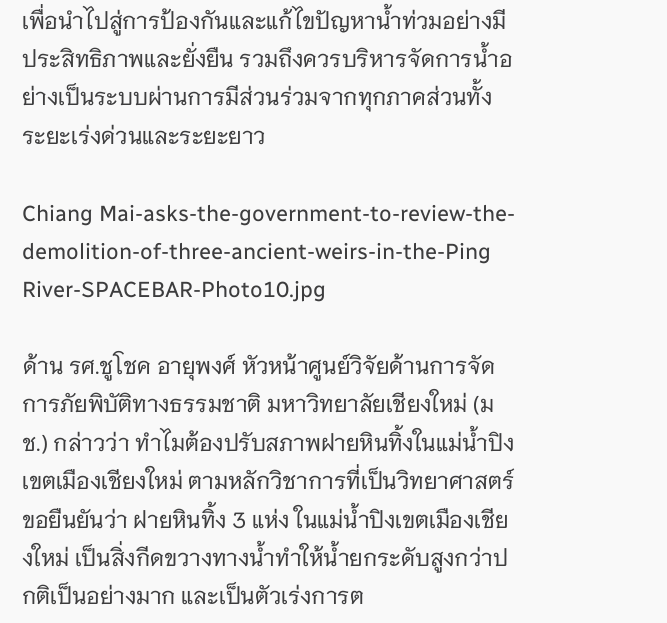เพื่อนำไปสู่การป้องกันและแก้ไขปัญหาน้ำท่วมอย่างมีประสิทธิภาพและยั่งยืน รวมถึงควรบริหารจัดการน้ำอย่างเป็นระบบผ่านการมีส่วนร่วมจากทุกภาคส่วนทั้งระยะเร่งด่วนและระยะยาว

Chiang Mai-asks-the-government-to-review-the-demolition-of-three-ancient-weirs-in-the-Ping River-SPACEBAR-Photo10.jpg

ด้าน รศ.ชูโชค อายุพงศ์ หัวหน้าศูนย์วิจัยด้านการจัดการภัยพิบัติทางธรรมชาติ มหาวิทยาลัยเชียงใหม่ (มช.) กล่าวว่า ทำไมต้องปรับสภาพฝายหินทิ้งในแม่น้ำปิงเขตเมืองเชียงใหม่ ตามหลักวิชาการที่เป็นวิทยาศาสตร์ขอยืนยันว่า ฝายหินทิ้ง 3 แห่ง ในแม่น้ำปิงเขตเมืองเชียงใหม่ เป็นสิ่งกีดขวางทางน้ำทำให้น้ำยกระดับสูงกว่าปกติเป็นอย่างมาก และเป็นตัวเร่งการต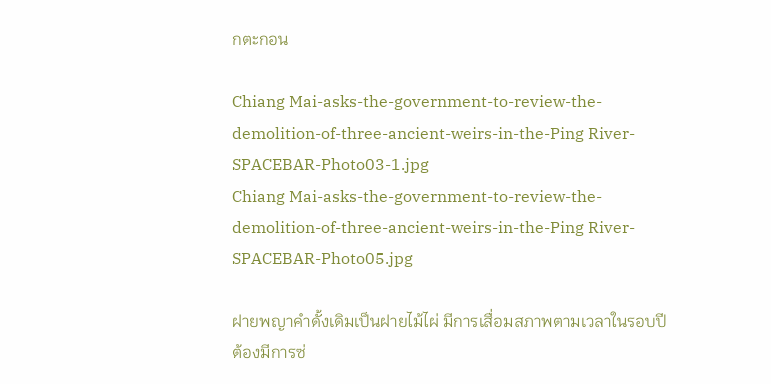กตะกอน

Chiang Mai-asks-the-government-to-review-the-demolition-of-three-ancient-weirs-in-the-Ping River-SPACEBAR-Photo03-1.jpg
Chiang Mai-asks-the-government-to-review-the-demolition-of-three-ancient-weirs-in-the-Ping River-SPACEBAR-Photo05.jpg

ฝายพญาคำดั้งเดิมเป็นฝายไม้ไผ่ มีการเสื่อมสภาพตามเวลาในรอบปี ต้องมีการซ่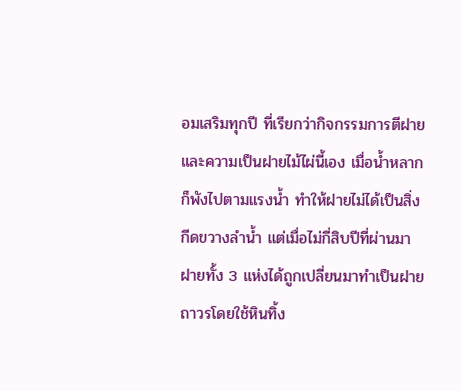อมเสริมทุกปี ที่เรียกว่ากิจกรรมการตีฝาย และความเป็นฝายไม้ไผ่นี้เอง เมื่อน้ำหลาก ก็พังไปตามแรงน้ำ ทำให้ฝายไม่ได้เป็นสิ่งกีดขวางลำน้ำ แต่เมื่อไม่กี่สิบปีที่ผ่านมา ฝายทั้ง 3 แห่งได้ถูกเปลี่ยนมาทำเป็นฝายถาวรโดยใช้หินทิ้ง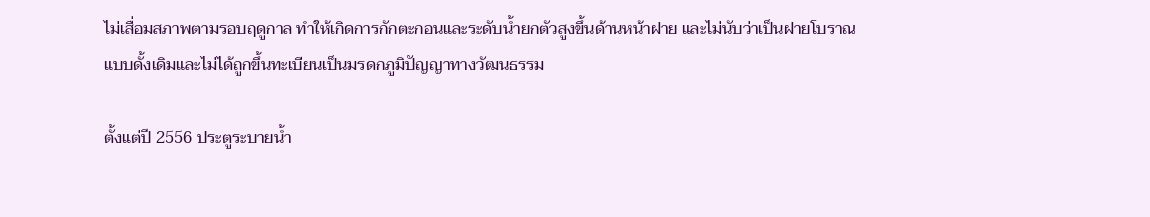ไม่เสื่อมสภาพตามรอบฤดูกาล ทำให้เกิดการกักตะกอนและระดับน้ำยกตัวสูงขึ้นด้านหน้าฝาย และไม่นับว่าเป็นฝายโบราณแบบดั้งเดิมและไม่ได้ถูกขึ้นทะเบียนเป็นมรดกภูมิปัญญาทางวัฒนธรรม

ตั้งแต่ปี 2556 ประตูระบายน้ำ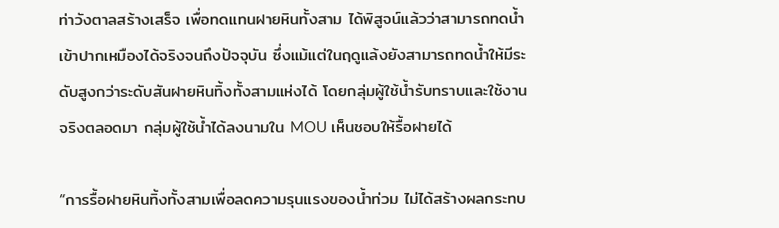ท่าวังตาลสร้างเสร็จ เพื่อทดแทนฝายหินทั้งสาม ได้พิสูจน์แล้วว่าสามารถทดน้ำเข้าปากเหมืองได้จริงจนถึงปัจจุบัน ซึ่งแม้แต่ในฤดูแล้งยังสามารถทดน้ำให้มีระดับสูงกว่าระดับสันฝายหินทิ้งทั้งสามแห่งได้ โดยกลุ่มผู้ใช้น้ำรับทราบและใช้งานจริงตลอดมา กลุ่มผู้ใช้น้ำได้ลงนามใน MOU เห็นชอบให้รื้อฝายได้

“การรื้อฝายหินทิ้งทั้งสามเพื่อลดความรุนแรงของน้ำท่วม ไม่ได้สร้างผลกระทบ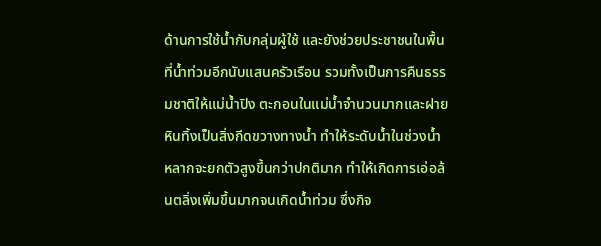ด้านการใช้น้ำกับกลุ่มผู้ใช้ และยังช่วยประชาชนในพื้นที่น้ำท่วมอีกนับแสนครัวเรือน รวมทั้งเป็นการคืนธรรมชาติให้แม่น้ำปิง ตะกอนในแม่น้ำจำนวนมากและฝายหินทิ้งเป็นสิ่งกีดขวางทางน้ำ ทำให้ระดับน้ำในช่วงน้ำหลากจะยกตัวสูงขึ้นกว่าปกติมาก ทำให้เกิดการเอ่อล้นตลิ่งเพิ่มขึ้นมากจนเกิดน้ำท่วม ซึ่งกิจ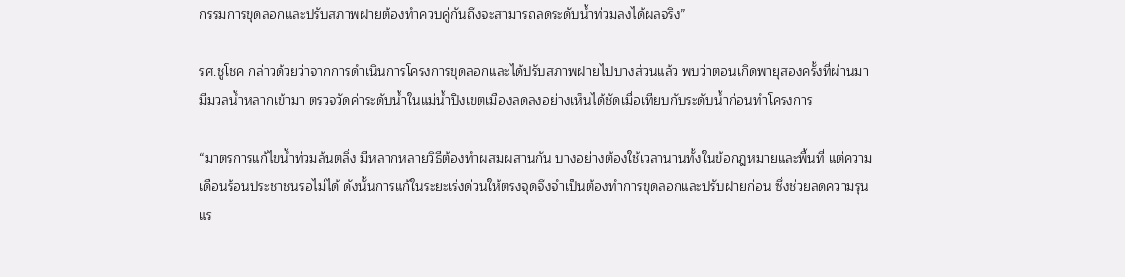กรรมการขุดลอกและปรับสภาพฝายต้องทำควบคู่กันถึงจะสามารถลดระดับน้ำท่วมลงได้ผลจริง”

รศ.ชูโชค กล่าวด้วยว่าจากการดำเนินการโครงการขุดลอกและได้ปรับสภาพฝายไปบางส่วนแล้ว พบว่าตอนเกิดพายุสองครั้งที่ผ่านมา มีมวลน้ำหลากเข้ามา ตรวจวัดค่าระดับน้ำในแม่น้ำปิงเขตเมืองลดลงอย่างเห็นได้ชัดเมื่อเทียบกับระดับน้ำก่อนทำโครงการ

“มาตรการแก้ไขน้ำท่วมล้นตลิ่ง มีหลากหลายวิธีต้องทำผสมผสานกัน บางอย่างต้องใช้เวลานานทั้งในข้อกฎหมายและพื้นที่ แต่ความเดือนร้อนประชาชนรอไม่ได้ ดังนั้นการแก้ในระยะเร่งด่วนให้ตรงจุดจึงจำเป็นต้องทำการขุดลอกและปรับฝายก่อน ซึ่งช่วยลดความรุนแร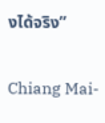งได้จริง”

Chiang Mai-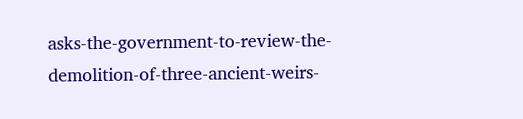asks-the-government-to-review-the-demolition-of-three-ancient-weirs-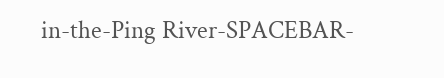in-the-Ping River-SPACEBAR-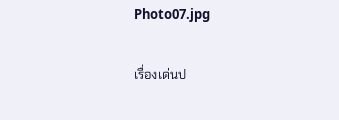Photo07.jpg

เรื่องเด่นป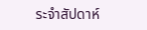ระจำสัปดาห์